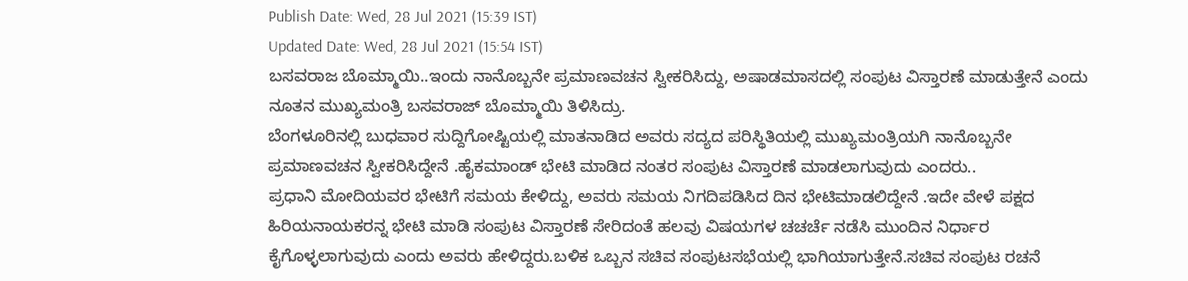Publish Date: Wed, 28 Jul 2021 (15:39 IST)
Updated Date: Wed, 28 Jul 2021 (15:54 IST)
ಬಸವರಾಜ ಬೊಮ್ಮಾಯಿ..ಇಂದು ನಾನೊಬ್ಬನೇ ಪ್ರಮಾಣವಚನ ಸ್ವೀಕರಿಸಿದ್ದು, ಅಷಾಡಮಾಸದಲ್ಲಿ ಸಂಪುಟ ವಿಸ್ತಾರಣೆ ಮಾಡುತ್ತೇನೆ ಎಂದು ನೂತನ ಮುಖ್ಯಮಂತ್ರಿ ಬಸವರಾಜ್ ಬೊಮ್ಮಾಯಿ ತಿಳಿಸಿದ್ರು.
ಬೆಂಗಳೂರಿನಲ್ಲಿ ಬುಧವಾರ ಸುದ್ದಿಗೋಷ್ಟಿಯಲ್ಲಿ ಮಾತನಾಡಿದ ಅವರು ಸದ್ಯದ ಪರಿಸ್ಥಿತಿಯಲ್ಲಿ ಮುಖ್ಯಮಂತ್ರಿಯಗಿ ನಾನೊಬ್ಬನೇ ಪ್ರಮಾಣವಚನ ಸ್ವೀಕರಿಸಿದ್ದೇನೆ .ಹೈಕಮಾಂಡ್ ಭೇಟಿ ಮಾಡಿದ ನಂತರ ಸಂಪುಟ ವಿಸ್ತಾರಣೆ ಮಾಡಲಾಗುವುದು ಎಂದರು..
ಪ್ರಧಾನಿ ಮೋದಿಯವರ ಭೇಟಿಗೆ ಸಮಯ ಕೇಳಿದ್ದು, ಅವರು ಸಮಯ ನಿಗದಿಪಡಿಸಿದ ದಿನ ಭೇಟಿಮಾಡಲಿದ್ದೇನೆ .ಇದೇ ವೇಳೆ ಪಕ್ಷದ ಹಿರಿಯನಾಯಕರನ್ನ ಭೇಟಿ ಮಾಡಿ ಸಂಪುಟ ವಿಸ್ತಾರಣೆ ಸೇರಿದಂತೆ ಹಲವು ವಿಷಯಗಳ ಚಚರ್ಚೆ ನಡೆಸಿ ಮುಂದಿನ ನಿರ್ಧಾರ ಕೈಗೊಳ್ಳಲಾಗುವುದು ಎಂದು ಅವರು ಹೇಳಿದ್ದರು.ಬಳಿಕ ಒಬ್ಬನ ಸಚಿವ ಸಂಪುಟಸಭೆಯಲ್ಲಿ ಭಾಗಿಯಾಗುತ್ತೇನೆ.ಸಚಿವ ಸಂಪುಟ ರಚನೆ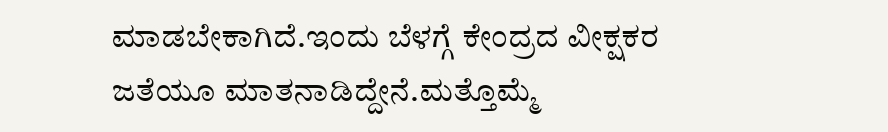ಮಾಡಬೇಕಾಗಿದೆ.ಇಂದು ಬೆಳಗ್ಗೆ ಕೇಂದ್ರದ ವೀಕ್ಷಕರ ಜತೆಯೂ ಮಾತನಾಡಿದ್ದೇನೆ.ಮತ್ತೊಮ್ಮೆ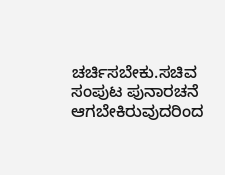ಚರ್ಚಿಸಬೇಕು.ಸಚಿವ ಸಂಪುಟ ಪುನಾರಚನೆ ಆಗಬೇಕಿರುವುದರಿಂದ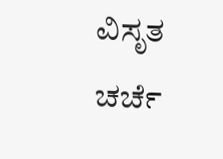ವಿಸೃತ ಚರ್ಚೆ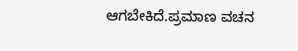ಆಗಬೇಕಿದೆ.ಪ್ರಮಾಣ ವಚನ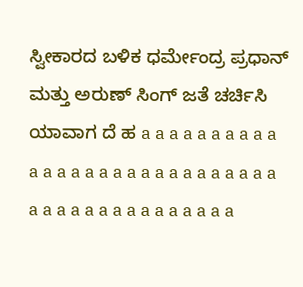ಸ್ವೀಕಾರದ ಬಳಿಕ ಧರ್ಮೇಂದ್ರ ಪ್ರಧಾನ್ ಮತ್ತು ಅರುಣ್ ಸಿಂಗ್ ಜತೆ ಚರ್ಚಿಸಿ ಯಾವಾಗ ದೆ ಹ a a a a a a a a a a a a a a a a a a a a a a a a a a a a a a a a a a a a a a a a a a a